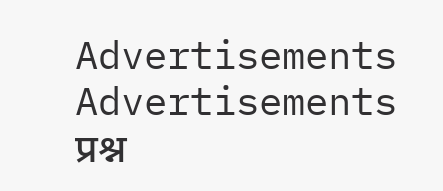Advertisements
Advertisements
प्रश्न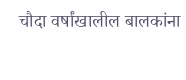चौदा वर्षांखालील बालकांना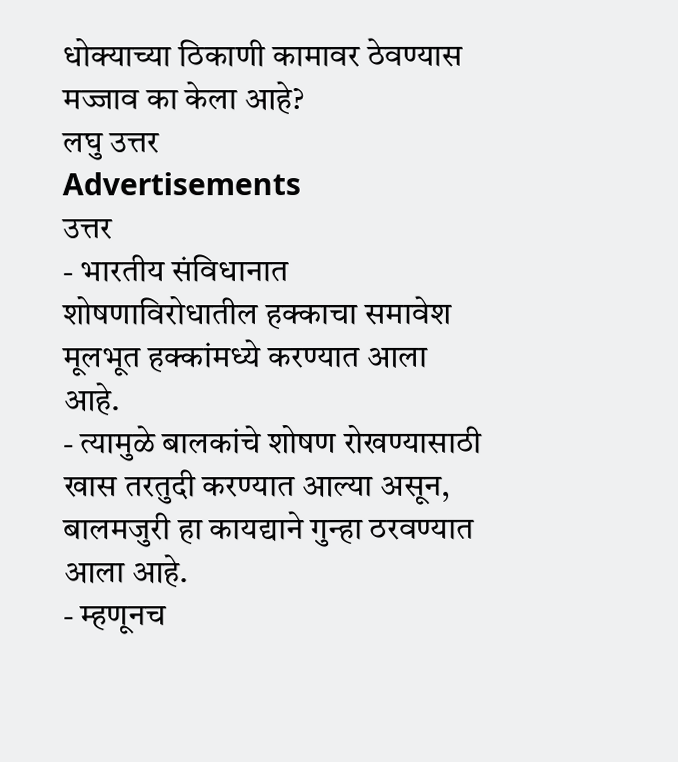धोक्याच्या ठिकाणी कामावर ठेवण्यास मज्जाव का केला आहे?
लघु उत्तर
Advertisements
उत्तर
- भारतीय संविधानात शोषणाविरोधातील हक्काचा समावेश मूलभूत हक्कांमध्ये करण्यात आला आहे.
- त्यामुळे बालकांचे शोषण रोखण्यासाठी खास तरतुदी करण्यात आल्या असून, बालमजुरी हा कायद्याने गुन्हा ठरवण्यात आला आहे.
- म्हणूनच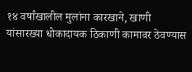१४ वर्षांखालील मुलांना कारखाने, खाणी यांसारख्या धोकादायक ठिकाणी कामावर ठेवण्यास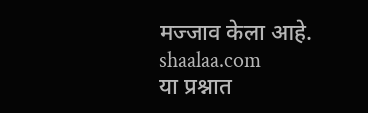मज्जाव केला आहे.
shaalaa.com
या प्रश्नात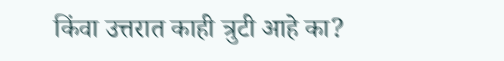किंवा उत्तरात काही त्रुटी आहे का?